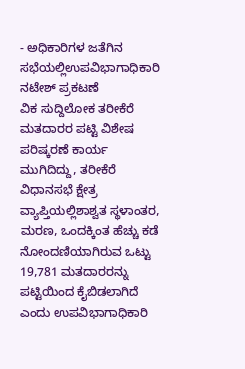- ಅಧಿಕಾರಿಗಳ ಜತೆಗಿನ ಸಭೆಯಲ್ಲಿಉಪವಿಭಾಗಾಧಿಕಾರಿ ನಟೇಶ್ ಪ್ರಕಟಣೆ
ವಿಕ ಸುದ್ದಿಲೋಕ ತರೀಕೆರೆ ಮತದಾರರ ಪಟ್ಟಿ ವಿಶೇಷ ಪರಿಷ್ಕರಣೆ ಕಾರ್ಯ ಮುಗಿದಿದ್ದು, ತರೀಕೆರೆ ವಿಧಾನಸಭೆ ಕ್ಷೇತ್ರ ವ್ಯಾಪ್ತಿಯಲ್ಲಿಶಾಶ್ವತ ಸ್ಥಳಾಂತರ, ಮರಣ, ಒಂದಕ್ಕಿಂತ ಹೆಚ್ಚು ಕಡೆ ನೋಂದಣಿಯಾಗಿರುವ ಒಟ್ಟು 19,781 ಮತದಾರರನ್ನು ಪಟ್ಟಿಯಿಂದ ಕೈಬಿಡಲಾಗಿದೆ ಎಂದು ಉಪವಿಭಾಗಾಧಿಕಾರಿ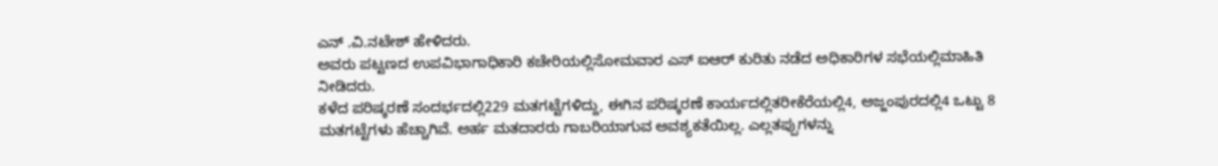ಎನ್ .ವಿ.ನಟೇಶ್ ಹೇಳಿದರು.
ಅವರು ಪಟ್ಟಣದ ಉಪವಿಭಾಗಾಧಿಕಾರಿ ಕಚೇರಿಯಲ್ಲಿಸೋಮವಾರ ಎಸ್ ಐಆರ್ ಕುರಿತು ನಡೆದ ಅಧಿಕಾರಿಗಳ ಸಭೆಯಲ್ಲಿಮಾಹಿತಿ ನೀಡಿದರು.
ಕಳೆದ ಪರಿಷ್ಕರಣೆ ಸಂದರ್ಭದಲ್ಲಿ229 ಮತಗಟ್ಟೆಗಳಿದ್ದು, ಈಗಿನ ಪರಿಷ್ಕರಣೆ ಕಾರ್ಯದಲ್ಲಿತರೀಕೆರೆಯಲ್ಲಿ4, ಅಜ್ಜಂಪುರದಲ್ಲಿ4 ಒಟ್ಟು 8 ಮತಗಟ್ಟೆಗಳು ಹೆಚ್ಚಾಗಿವೆ. ಅರ್ಹ ಮತದಾರರು ಗಾಬರಿಯಾಗುವ ಅವಶ್ಯಕತೆಯಿಲ್ಲ. ಎಲ್ಲತಪ್ಪುಗಳನ್ನು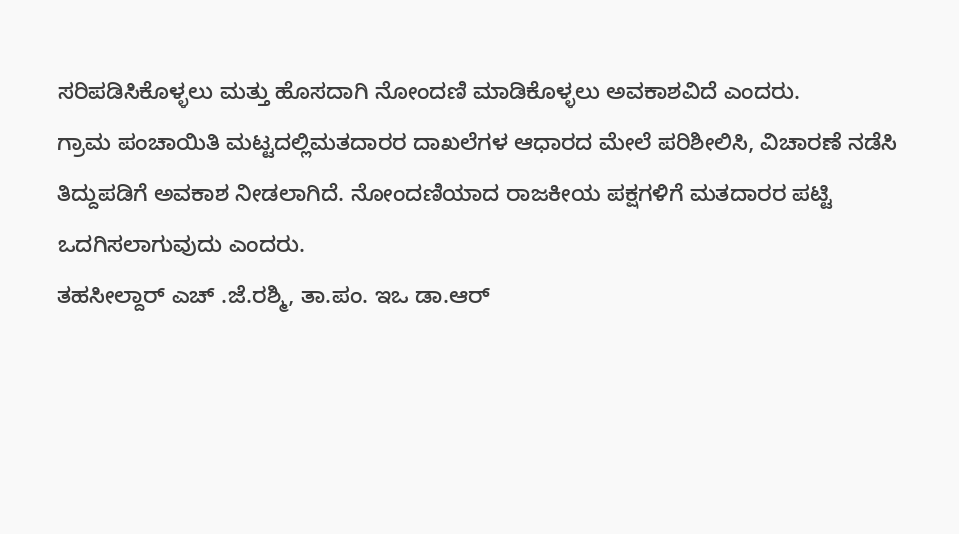ಸರಿಪಡಿಸಿಕೊಳ್ಳಲು ಮತ್ತು ಹೊಸದಾಗಿ ನೋಂದಣಿ ಮಾಡಿಕೊಳ್ಳಲು ಅವಕಾಶವಿದೆ ಎಂದರು.
ಗ್ರಾಮ ಪಂಚಾಯಿತಿ ಮಟ್ಟದಲ್ಲಿಮತದಾರರ ದಾಖಲೆಗಳ ಆಧಾರದ ಮೇಲೆ ಪರಿಶೀಲಿಸಿ, ವಿಚಾರಣೆ ನಡೆಸಿ ತಿದ್ದುಪಡಿಗೆ ಅವಕಾಶ ನೀಡಲಾಗಿದೆ. ನೋಂದಣಿಯಾದ ರಾಜಕೀಯ ಪಕ್ಷಗಳಿಗೆ ಮತದಾರರ ಪಟ್ಟಿ ಒದಗಿಸಲಾಗುವುದು ಎಂದರು.
ತಹಸೀಲ್ದಾರ್ ಎಚ್ .ಜೆ.ರಶ್ಮಿ, ತಾ.ಪಂ. ಇಒ ಡಾ.ಆರ್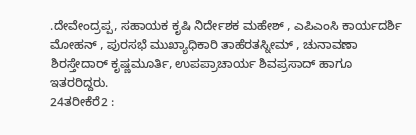.ದೇವೇಂದ್ರಪ್ಪ, ಸಹಾಯಕ ಕೃಷಿ ನಿರ್ದೇಶಕ ಮಹೇಶ್ , ಎಪಿಎಂಸಿ ಕಾರ್ಯದರ್ಶಿ ಮೋಹನ್ , ಪುರಸಭೆ ಮುಖ್ಯಾಧಿಕಾರಿ ತಾಹೆರತಸ್ನೀಮ್ , ಚುನಾವಣಾ ಶಿರಸ್ತೇದಾರ್ ಕೃಷ್ಣಮೂರ್ತಿ, ಉಪಪ್ರಾಚಾರ್ಯ ಶಿವಪ್ರಸಾದ್ ಹಾಗೂ ಇತರರಿದ್ದರು.
24ತರೀಕೆರೆ2 :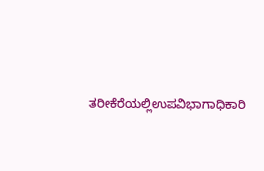ತರೀಕೆರೆಯಲ್ಲಿಉಪವಿಭಾಗಾಧಿಕಾರಿ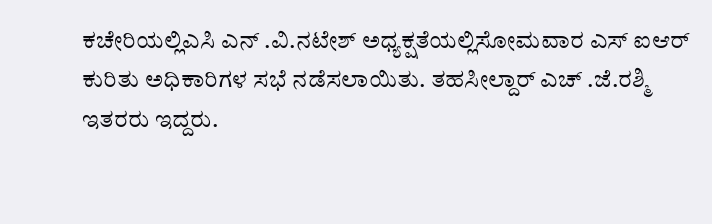ಕಚೇರಿಯಲ್ಲಿಎಸಿ ಎನ್ .ವಿ.ನಟೇಶ್ ಅಧ್ಯಕ್ಷತೆಯಲ್ಲಿಸೋಮವಾರ ಎಸ್ ಐಆರ್ ಕುರಿತು ಅಧಿಕಾರಿಗಳ ಸಭೆ ನಡೆಸಲಾಯಿತು. ತಹಸೀಲ್ದಾರ್ ಎಚ್ .ಜೆ.ರಶ್ಮಿ ಇತರರು ಇದ್ದರು.